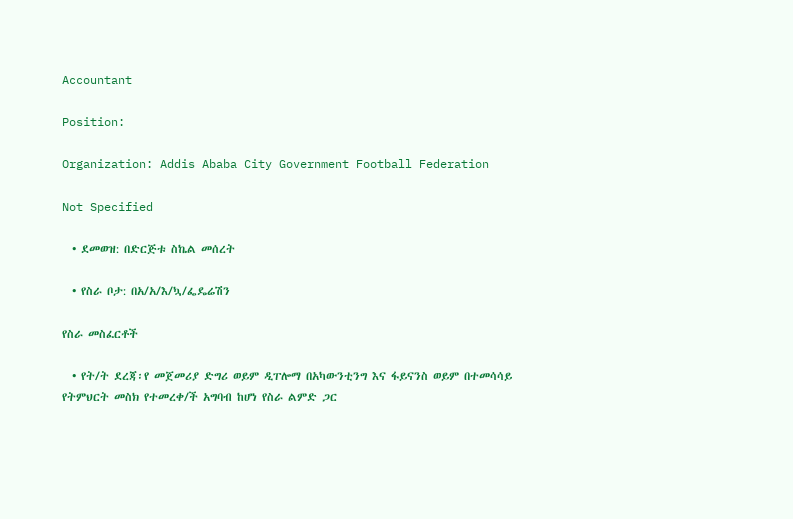Accountant

Position:

Organization: Addis Ababa City Government Football Federation

Not Specified

  • ደመወዝ: በድርጅቱ ስኬል መሰረት

  • የስራ ቦታ: በአ/አ/እ/ኳ/ፌዴሬሽን

የስራ መስፈርቶች

  • የት/ት ደረጃ፡የ መጀመሪያ ድግሪ ወይም ዲፐሎማ በአካውንቲንግ እና ፋይናንስ ወይም በተመሳሳይ የትምህርት መስክ የተመረቀ/ች አግባብ ከሆነ የስራ ልምድ ጋር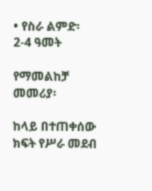• የስራ ልምድ፡ 2-4 ዓመት

የማመልከቻ መመሪያ፡

ከላይ በተጠቀሰው ክፍት የሥራ መደብ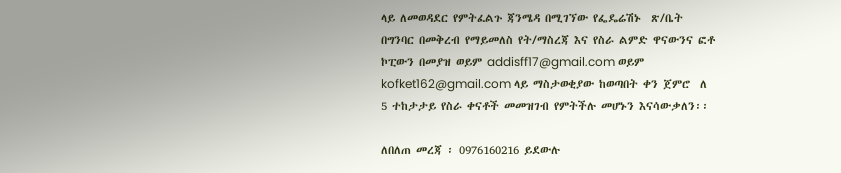ላይ ለመወዳደር የምትፈልጉ ጃንሜዳ በሚገኘው የፌዴሬሽኑ  ጽ/ቤት በግንባር በመቅረብ የማይመለስ የት/ማስረጃ እና የስራ ልምድ ዋናውንና ፎቶ ኮፒውን በመያዝ ወይም addisff17@gmail.com ወይም kofket162@gmail.com ላይ ማስታወቂያው ከወጣበት ቀን ጀምሮ  ለ 5 ተከታታይ የስራ ቀናቶች መመዝገብ የምትችሉ መሆኑን እናሳውቃለን፡፡

ለበለጠ መረጃ ፡ 0976160216 ይደውሉ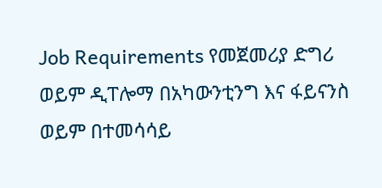Job Requirements የመጀመሪያ ድግሪ ወይም ዲፐሎማ በአካውንቲንግ እና ፋይናንስ ወይም በተመሳሳይ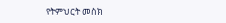የትምህርት መስክ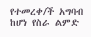የተመረቀ/ች አግባብ ከሆነ የስራ ልምድ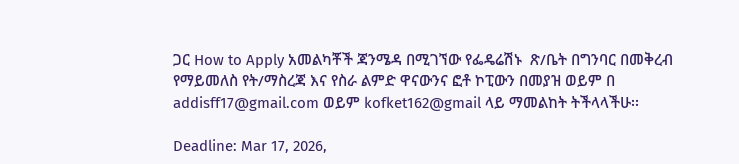ጋር How to Apply አመልካቾች ጃንሜዳ በሚገኘው የፌዴሬሽኑ  ጽ/ቤት በግንባር በመቅረብ የማይመለስ የት/ማስረጃ እና የስራ ልምድ ዋናውንና ፎቶ ኮፒውን በመያዝ ወይም በ addisff17@gmail.com ወይም kofket162@gmail ላይ ማመልከት ትችላላችሁ፡፡

Deadline: Mar 17, 2026,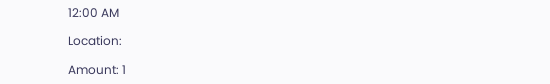12:00 AM

Location:

Amount: 1